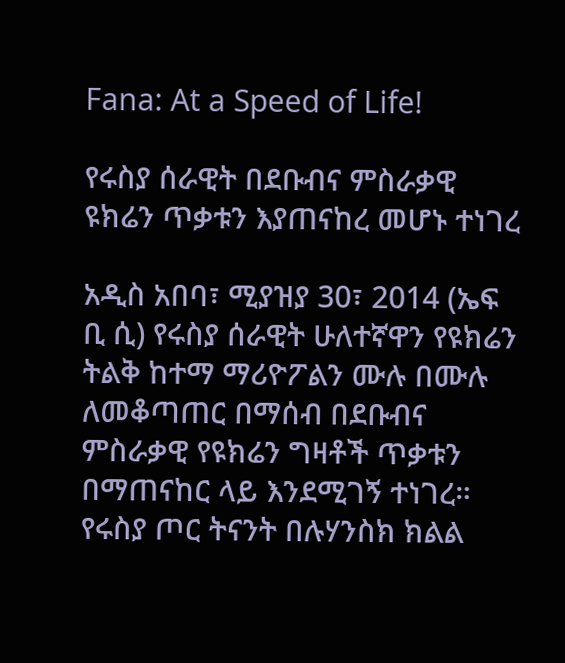Fana: At a Speed of Life!

የሩስያ ሰራዊት በደቡብና ምስራቃዊ ዩክሬን ጥቃቱን እያጠናከረ መሆኑ ተነገረ

አዲስ አበባ፣ ሚያዝያ 30፣ 2014 (ኤፍ ቢ ሲ) የሩስያ ሰራዊት ሁለተኛዋን የዩክሬን ትልቅ ከተማ ማሪዮፖልን ሙሉ በሙሉ ለመቆጣጠር በማሰብ በደቡብና ምስራቃዊ የዩክሬን ግዛቶች ጥቃቱን በማጠናከር ላይ እንደሚገኝ ተነገረ። የሩስያ ጦር ትናንት በሉሃንስክ ክልል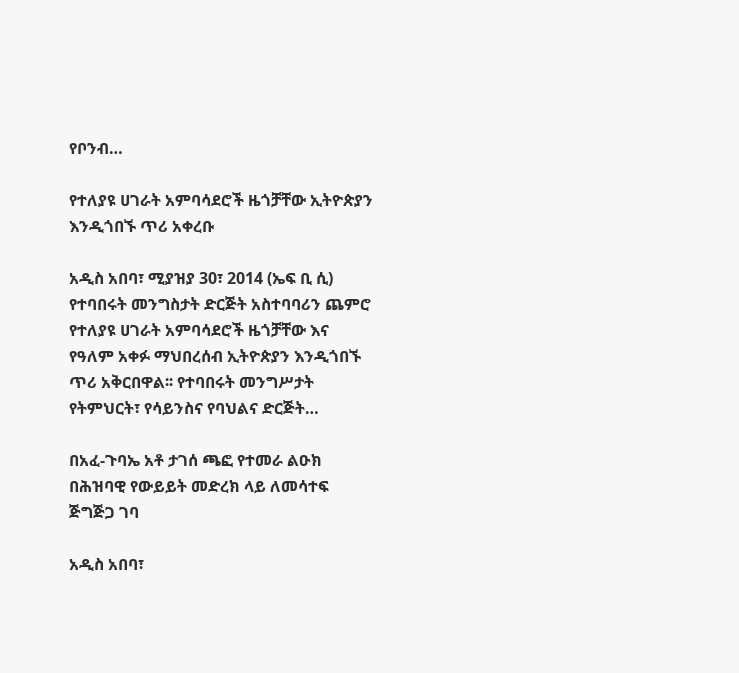የቦንብ…

የተለያዩ ሀገራት አምባሳደሮች ዜጎቻቸው ኢትዮጵያን እንዲጎበኙ ጥሪ አቀረቡ

አዲስ አበባ፣ ሚያዝያ 30፣ 2014 (ኤፍ ቢ ሲ) የተባበሩት መንግስታት ድርጅት አስተባባሪን ጨምሮ የተለያዩ ሀገራት አምባሳደሮች ዜጎቻቸው እና የዓለም አቀፉ ማህበረሰብ ኢትዮጵያን እንዲጎበኙ ጥሪ አቅርበዋል፡፡ የተባበሩት መንግሥታት የትምህርት፣ የሳይንስና የባህልና ድርጅት…

በአፈ-ጉባኤ አቶ ታገሰ ጫፎ የተመራ ልዑክ በሕዝባዊ የውይይት መድረክ ላይ ለመሳተፍ ጅግጅጋ ገባ

አዲስ አበባ፣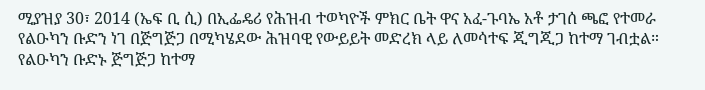ሚያዝያ 30፣ 2014 (ኤፍ ቢ ሲ) በኢፌዴሪ የሕዝብ ተወካዮች ምክር ቤት ዋና አፈ-ጉባኤ አቶ ታገሰ ጫፎ የተመራ የልዑካን ቡድን ነገ በጅግጅጋ በሚካሄደው ሕዝባዊ የውይይት መድረክ ላይ ለመሳተፍ ጂግጂጋ ከተማ ገብቷል። የልዑካን ቡድኑ ጅግጅጋ ከተማ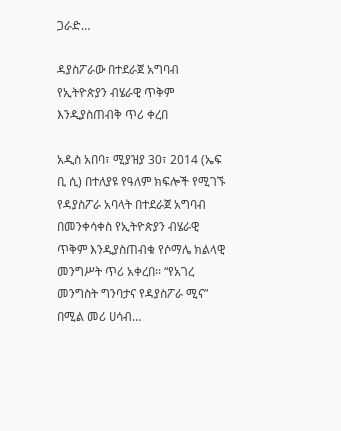ጋራድ…

ዳያስፖራው በተደራጀ አግባብ የኢትዮጵያን ብሄራዊ ጥቅም እንዲያስጠብቅ ጥሪ ቀረበ

አዲስ አበባ፣ ሚያዝያ 30፣ 2014 (ኤፍ ቢ ሲ) በተለያዩ የዓለም ክፍሎች የሚገኙ የዳያስፖራ አባላት በተደራጀ አግባብ በመንቀሳቀስ የኢትዮጵያን ብሄራዊ ጥቅም እንዲያስጠብቁ የሶማሌ ክልላዊ መንግሥት ጥሪ አቀረበ፡፡ “የአገረ መንግስት ግንባታና የዳያስፖራ ሚና” በሚል መሪ ሀሳብ…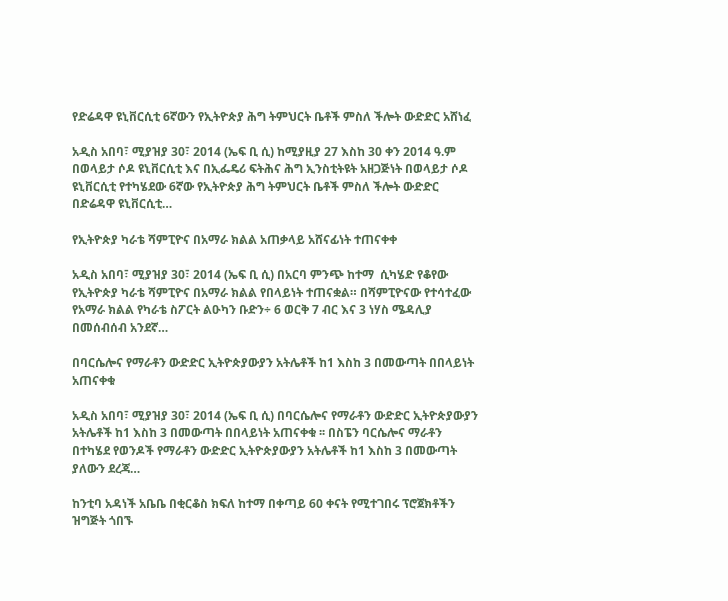የድሬዳዋ ዩኒቨርሲቲ 6ኛውን የኢትዮጵያ ሕግ ትምህርት ቤቶች ምስለ ችሎት ውድድር አሸነፈ

አዲስ አበባ፣ ሚያዝያ 30፣ 2014 (ኤፍ ቢ ሲ) ከሚያዚያ 27 እስከ 30 ቀን 2014 ዓ.ም በወላይታ ሶዶ ዩኒቨርሲቲ እና በኢፌዴሪ ፍትሕና ሕግ ኢንስቲትዩት አዘጋጅነት በወላይታ ሶዶ ዩኒቨርሲቲ የተካሄደው 6ኛው የኢትዮጵያ ሕግ ትምህርት ቤቶች ምስለ ችሎት ውድድር በድሬዳዋ ዩኒቨርሲቲ…

የኢትዮጵያ ካራቴ ሻምፒዮና በአማራ ክልል አጠቃላይ አሸናፊነት ተጠናቀቀ

አዲስ አበባ፣ ሚያዝያ 30፣ 2014 (ኤፍ ቢ ሲ) በአርባ ምንጭ ከተማ  ሲካሄድ የቆየው የኢትዮጵያ ካራቴ ሻምፒዮና በአማራ ክልል የበላይነት ተጠናቋል። በሻምፒዮናው የተሳተፈው የአማራ ክልል የካራቴ ስፖርት ልዑካን ቡድን÷ 6 ወርቅ 7 ብር እና 3 ነሃስ ሜዳሊያ በመሰብሰብ አንደኛ…

በባርሴሎና የማራቶን ውድድር ኢትዮጵያውያን አትሌቶች ከ1 እስከ 3 በመውጣት በበላይነት አጠናቀቁ

አዲስ አበባ፣ ሚያዝያ 30፣ 2014 (ኤፍ ቢ ሲ) በባርሴሎና የማራቶን ውድድር ኢትዮጵያውያን አትሌቶች ከ1 እስከ 3 በመውጣት በበላይነት አጠናቀቁ ፡፡ በስፔን ባርሴሎና ማራቶን በተካሄደ የወንዶች የማራቶን ውድድር ኢትዮጵያውያን አትሌቶች ከ1 እስከ 3 በመውጣት ያለውን ደረጃ…

ከንቲባ አዳነች አቤቤ በቂርቆስ ክፍለ ከተማ በቀጣይ 60 ቀናት የሚተገበሩ ፕሮጀክቶችን ዝግጅት ጎበኙ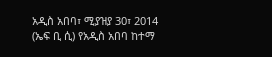አዲስ አበባ፣ ሚያዝያ 30፣ 2014 (ኤፍ ቢ ሲ) የአዲስ አበባ ከተማ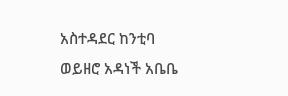አስተዳደር ከንቲባ ወይዘሮ አዳነች አቤቤ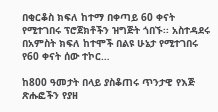በቂርቆስ ክፍለ ከተማ በቀጣይ 60 ቀናት የሚተገበሩ ፕሮጀክቶችን ዝግጅት ጎበኙ፡፡ አስተዳደሩ በአምስት ክፍለ ከተሞች በልዩ ሁኔታ የሚተገበሩ የ60 ቀናት ሰው ተኮር…

ከ800 ዓመታት በላይ ያስቆጠሩ ጥንታዊ የእጅ ጽሑፎችን የያዘ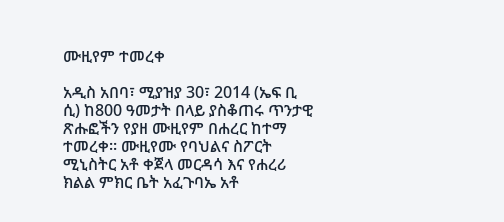ሙዚየም ተመረቀ

አዲስ አበባ፣ ሚያዝያ 30፣ 2014 (ኤፍ ቢ ሲ) ከ800 ዓመታት በላይ ያስቆጠሩ ጥንታዊ ጽሑፎችን የያዘ ሙዚየም በሐረር ከተማ ተመረቀ፡፡ ሙዚየሙ የባህልና ስፖርት ሚኒስትር አቶ ቀጀላ መርዳሳ እና የሐረሪ ክልል ምክር ቤት አፈጉባኤ አቶ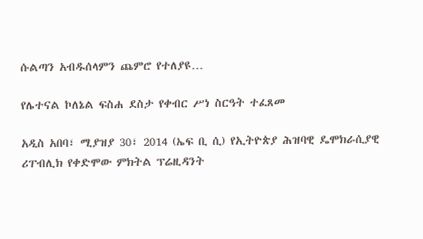ሱልጣን አብዱሰላምን ጨምሮ የተለያዩ…

የሌተናል ኮለኔል ፍስሐ ደስታ የቀብር ሥነ ስርዓት ተፈጸመ

አዲስ አበባ፣ ሚያዝያ 30፣ 2014 (ኤፍ ቢ ሲ) የኢትዮጵያ ሕዝባዊ ዴሞክራሲያዊ ሪፐብሊክ የቀድሞው ምክትል ፕሬዚዳንት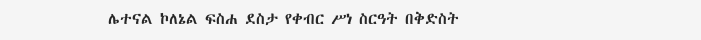ሌተናል ኮለኔል ፍስሐ ደስታ የቀብር ሥነ ስርዓት በቅድስት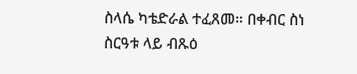ስላሴ ካቴድራል ተፈጸመ። በቀብር ስነ ስርዓቱ ላይ ብጹዕ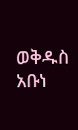ወቅዱስ አቡነ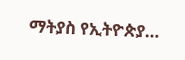ማትያስ የኢትዮጵያ…